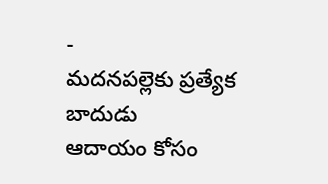-
మదనపల్లెకు ప్రత్యేక బాదుడు
ఆదాయం కోసం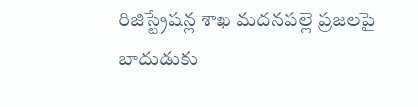రిజిస్ట్రేషన్ల శాఖ మదనపల్లె ప్రజలపై బాదుడుకు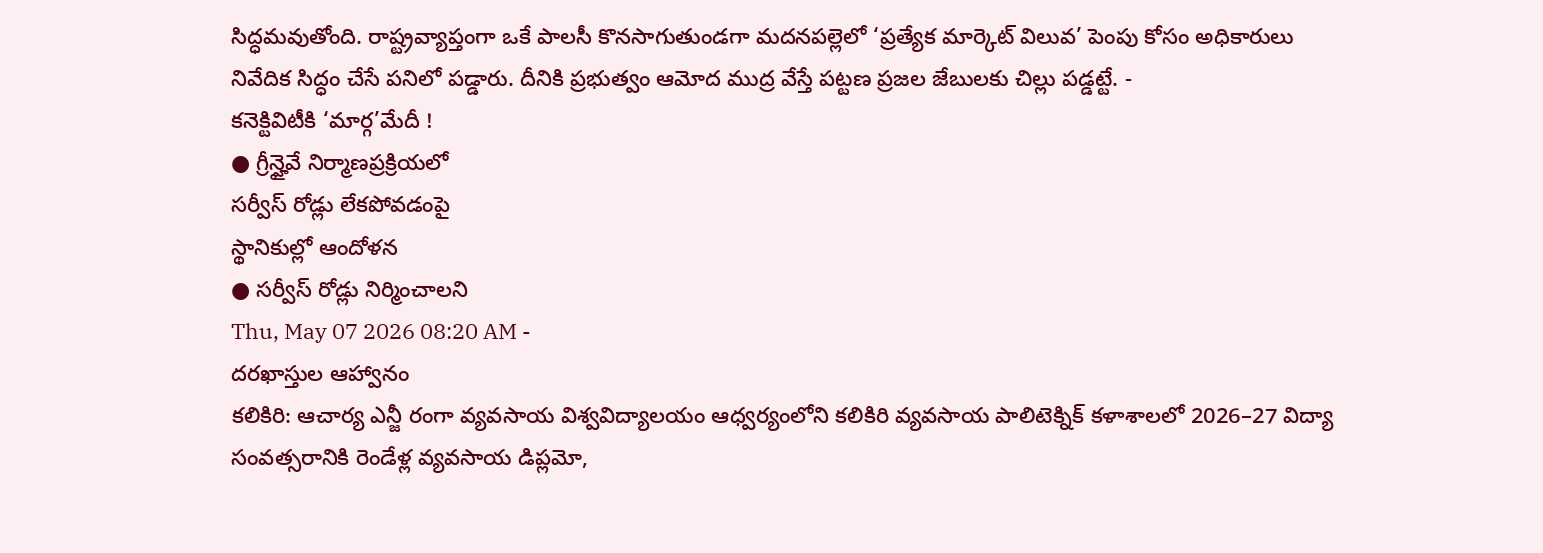సిద్ధమవుతోంది. రాష్ట్రవ్యాప్తంగా ఒకే పాలసీ కొనసాగుతుండగా మదనపల్లెలో ‘ప్రత్యేక మార్కెట్ విలువ’ పెంపు కోసం అధికారులు నివేదిక సిద్ధం చేసే పనిలో పడ్డారు. దీనికి ప్రభుత్వం ఆమోద ముద్ర వేస్తే పట్టణ ప్రజల జేబులకు చిల్లు పడ్డట్టే. -
కనెక్టివిటీకి ‘మార్గ’మేదీ !
● గ్రీన్హైవే నిర్మాణప్రక్రియలో
సర్వీస్ రోడ్లు లేకపోవడంపై
స్థానికుల్లో ఆందోళన
● సర్వీస్ రోడ్లు నిర్మించాలని
Thu, May 07 2026 08:20 AM -
దరఖాస్తుల ఆహ్వానం
కలికిరి: ఆచార్య ఎన్జీ రంగా వ్యవసాయ విశ్వవిద్యాలయం ఆధ్వర్యంలోని కలికిరి వ్యవసాయ పాలిటెక్నిక్ కళాశాలలో 2026–27 విద్యా సంవత్సరానికి రెండేళ్ల వ్యవసాయ డిప్లమో,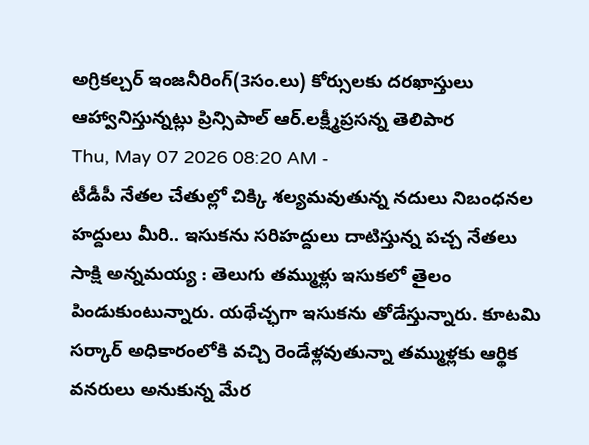అగ్రికల్చర్ ఇంజనీరింగ్(3సం.లు) కోర్సులకు దరఖాస్తులు ఆహ్వానిస్తున్నట్లు ప్రిన్సిపాల్ ఆర్.లక్ష్మీప్రసన్న తెలిపార
Thu, May 07 2026 08:20 AM -
టీడీపీ నేతల చేతుల్లో చిక్కి శల్యమవుతున్న నదులు నిబంధనల హద్దులు మీరి.. ఇసుకను సరిహద్దులు దాటిస్తున్న పచ్చ నేతలు
సాక్షి అన్నమయ్య : తెలుగు తమ్ముళ్లు ఇసుకలో తైలం పిండుకుంటున్నారు. యథేచ్ఛగా ఇసుకను తోడేస్తున్నారు. కూటమి సర్కార్ అధికారంలోకి వచ్చి రెండేళ్లవుతున్నా తమ్ముళ్లకు ఆర్థిక వనరులు అనుకున్న మేర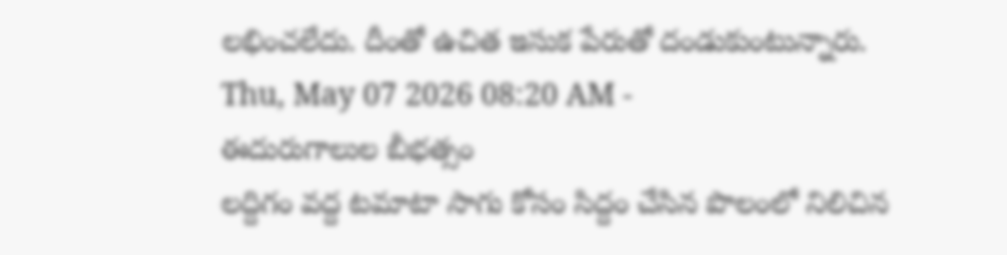లభించలేదు. దీంతో ఉచిత ఇసుక పేరుతో దండుకుంటున్నారు.
Thu, May 07 2026 08:20 AM -
ఈదురుగాలుల బీభత్సం
లద్దిగం వద్ద టమాటా సాగు కోసం సిద్దం చేసిన పొలంలో నిలిచిన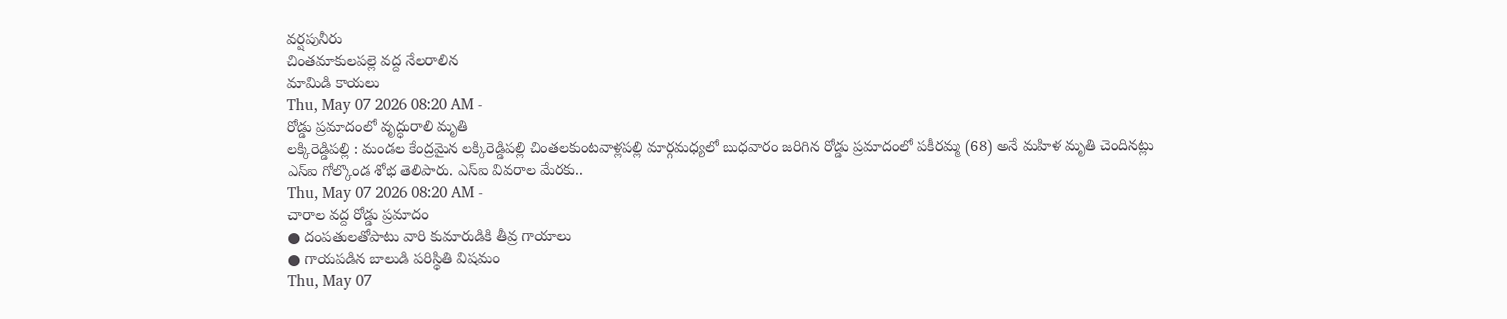వర్షపునీరు
చింతమాకులపల్లె వద్ద నేలరాలిన
మామిడి కాయలు
Thu, May 07 2026 08:20 AM -
రోడ్డు ప్రమాదంలో వృద్ధురాలి మృతి
లక్కిరెడ్డిపల్లి : మండల కేంద్రమైన లక్కిరెడ్డిపల్లి చింతలకుంటవాళ్లపల్లి మార్గమధ్యలో బుధవారం జరిగిన రోడ్డు ప్రమాదంలో పకీరమ్మ (68) అనే మహిళ మృతి చెందినట్లు ఎస్ఐ గోల్కొండ శోభ తెలిపారు. ఎస్ఐ వివరాల మేరకు..
Thu, May 07 2026 08:20 AM -
చారాల వద్ద రోడ్డు ప్రమాదం
● దంపతులతోపాటు వారి కుమారుడికి తీవ్ర గాయాలు
● గాయపడిన బాలుడి పరిస్థితి విషమం
Thu, May 07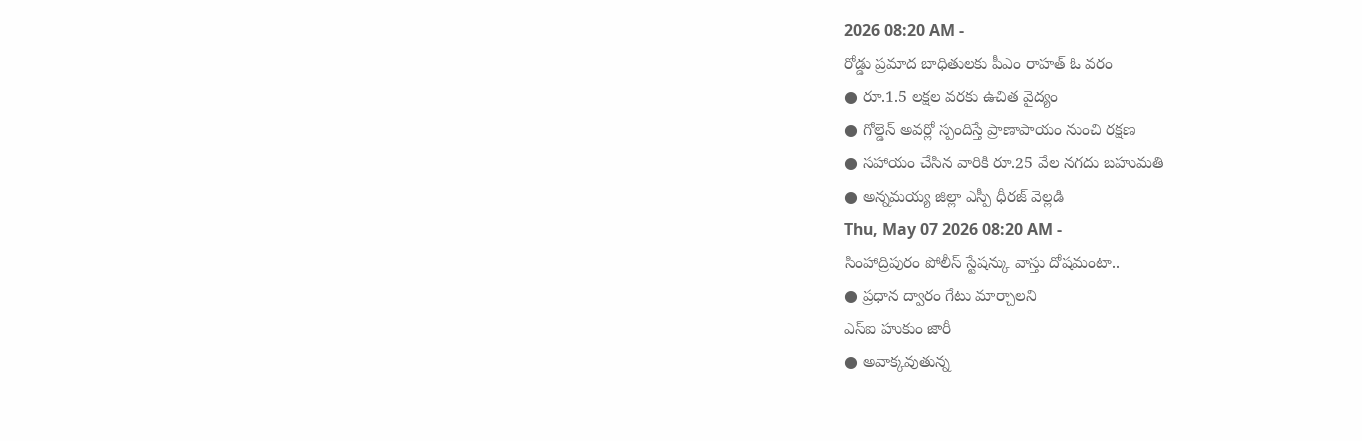2026 08:20 AM -
రోడ్డు ప్రమాద బాధితులకు పీఎం రాహత్ ఓ వరం
● రూ.1.5 లక్షల వరకు ఉచిత వైద్యం
● గోల్డెన్ అవర్లో స్పందిస్తే ప్రాణాపాయం నుంచి రక్షణ
● సహాయం చేసిన వారికి రూ.25 వేల నగదు బహుమతి
● అన్నమయ్య జిల్లా ఎస్పీ ధీరజ్ వెల్లడి
Thu, May 07 2026 08:20 AM -
సింహాద్రిపురం పోలీస్ స్టేషన్కు వాస్తు దోషమంటా..
● ప్రధాన ద్వారం గేటు మార్చాలని
ఎస్ఐ హుకుం జారీ
● అవాక్కవుతున్న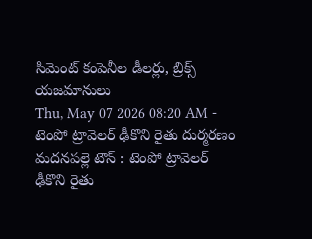సిమెంట్ కంపెనీల డీలర్లు, బ్రిక్స్ యజమానులు
Thu, May 07 2026 08:20 AM -
టెంపో ట్రావెలర్ ఢీకొని రైతు దుర్మరణం
మదనపల్లె టౌన్ : టెంపో ట్రావెలర్ ఢీకొని రైతు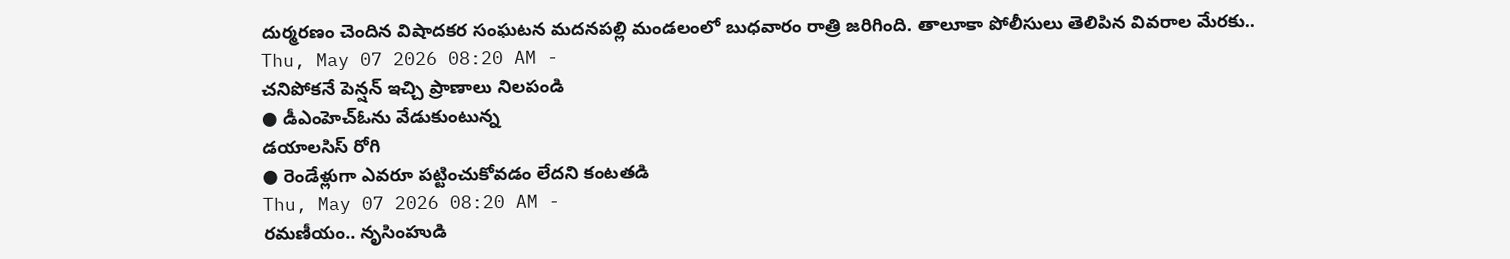దుర్మరణం చెందిన విషాదకర సంఘటన మదనపల్లి మండలంలో బుధవారం రాత్రి జరిగింది. తాలూకా పోలీసులు తెలిపిన వివరాల మేరకు..
Thu, May 07 2026 08:20 AM -
చనిపోకనే పెన్షన్ ఇచ్చి ప్రాణాలు నిలపండి
● డీఎంహెచ్ఓను వేడుకుంటున్న
డయాలసిస్ రోగి
● రెండేళ్లుగా ఎవరూ పట్టించుకోవడం లేదని కంటతడి
Thu, May 07 2026 08:20 AM -
రమణీయం.. నృసింహుడి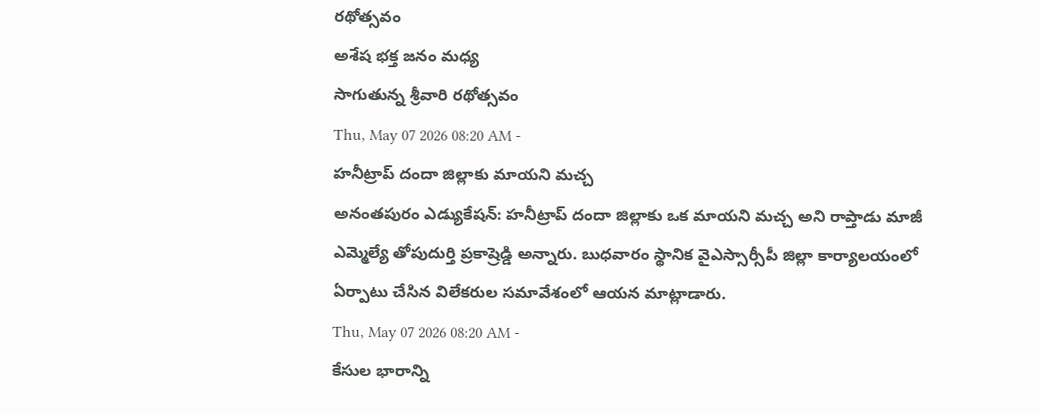రథోత్సవం
అశేష భక్త జనం మధ్య
సాగుతున్న శ్రీవారి రథోత్సవం
Thu, May 07 2026 08:20 AM -
హనీట్రాప్ దందా జిల్లాకు మాయని మచ్చ
అనంతపురం ఎడ్యుకేషన్: హనీట్రాప్ దందా జిల్లాకు ఒక మాయని మచ్చ అని రాప్తాడు మాజీ ఎమ్మెల్యే తోపుదుర్తి ప్రకాష్రెడ్డి అన్నారు. బుధవారం స్థానిక వైఎస్సార్సీపీ జిల్లా కార్యాలయంలో ఏర్పాటు చేసిన విలేకరుల సమావేశంలో ఆయన మాట్లాడారు.
Thu, May 07 2026 08:20 AM -
కేసుల భారాన్ని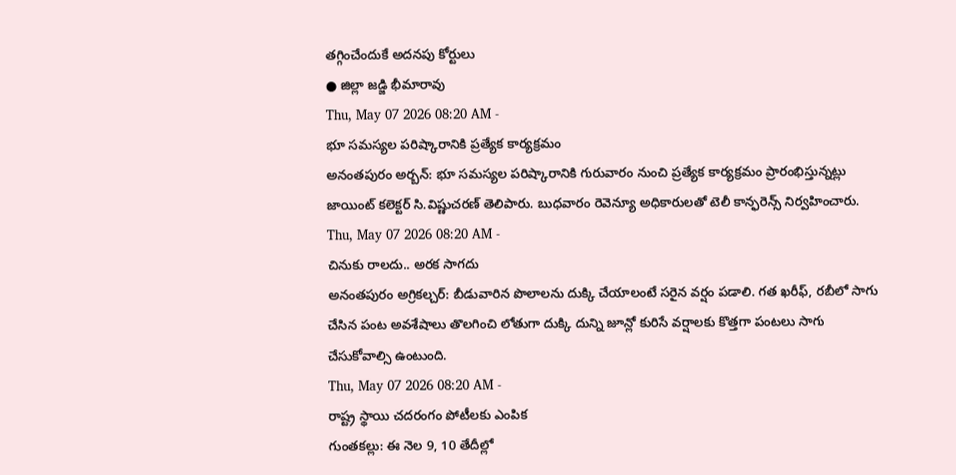తగ్గించేందుకే అదనపు కోర్టులు
● జిల్లా జడ్జి భీమారావు
Thu, May 07 2026 08:20 AM -
భూ సమస్యల పరిష్కారానికి ప్రత్యేక కార్యక్రమం
అనంతపురం అర్బన్: భూ సమస్యల పరిష్కారానికి గురువారం నుంచి ప్రత్యేక కార్యక్రమం ప్రారంభిస్తున్నట్లు జాయింట్ కలెక్టర్ సి.విష్ణుచరణ్ తెలిపారు. బుధవారం రెవెన్యూ అధికారులతో టెలీ కాన్ఫరెన్స్ నిర్వహించారు.
Thu, May 07 2026 08:20 AM -
చినుకు రాలదు.. అరక సాగదు
అనంతపురం అగ్రికల్చర్: బీడువారిన పొలాలను దుక్కి చేయాలంటే సరైన వర్షం పడాలి. గత ఖరీఫ్, రబీలో సాగు చేసిన పంట అవశేషాలు తొలగించి లోతుగా దుక్కి దున్ని జూన్లో కురిసే వర్షాలకు కొత్తగా పంటలు సాగు చేసుకోవాల్సి ఉంటుంది.
Thu, May 07 2026 08:20 AM -
రాష్ట్ర స్థాయి చదరంగం పోటీలకు ఎంపిక
గుంతకల్లు: ఈ నెల 9, 10 తేదీల్లో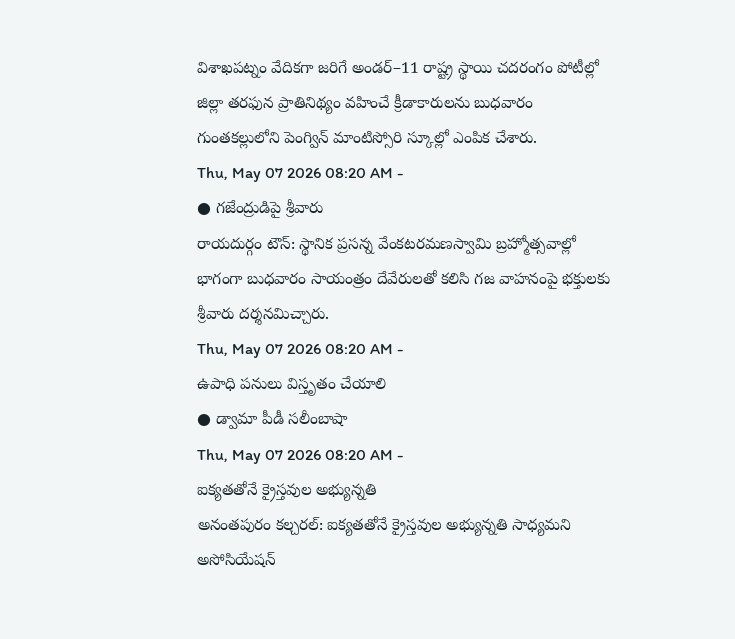విశాఖపట్నం వేదికగా జరిగే అండర్–11 రాష్ట్ర స్థాయి చదరంగం పోటీల్లో జిల్లా తరఫున ప్రాతినిథ్యం వహించే క్రీడాకారులను బుధవారం గుంతకల్లులోని పెంగ్విన్ మాంటిస్సోరి స్కూల్లో ఎంపిక చేశారు.
Thu, May 07 2026 08:20 AM -
● గజేంద్రుడిపై శ్రీవారు
రాయదుర్గం టౌన్: స్థానిక ప్రసన్న వేంకటరమణస్వామి బ్రహ్మోత్సవాల్లో భాగంగా బుధవారం సాయంత్రం దేవేరులతో కలిసి గజ వాహనంపై భక్తులకు శ్రీవారు దర్శనమిచ్చారు.
Thu, May 07 2026 08:20 AM -
ఉపాధి పనులు విస్తృతం చేయాలి
● డ్వామా పీడీ సలీంబాషా
Thu, May 07 2026 08:20 AM -
ఐక్యతతోనే క్రైస్తవుల అభ్యున్నతి
అనంతపురం కల్చరల్: ఐక్యతతోనే క్రైస్తవుల అభ్యున్నతి సాధ్యమని అసోసియేషన్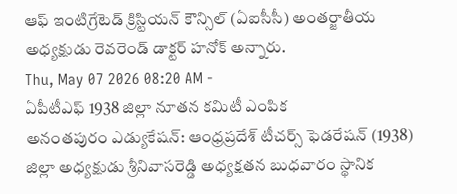ఆఫ్ ఇంటిగ్రేటెడ్ క్రిస్టియన్ కౌన్సిల్ (ఏఐసీసీ) అంతర్జాతీయ అధ్యక్షుడు రెవరెండ్ డాక్టర్ హనోక్ అన్నారు.
Thu, May 07 2026 08:20 AM -
ఏపీటీఎఫ్ 1938 జిల్లా నూతన కమిటీ ఎంపిక
అనంతపురం ఎడ్యుకేషన్: ఆంధ్రప్రదేశ్ టీచర్స్ ఫెడరేషన్ (1938) జిల్లా అధ్యక్షుడు శ్రీనివాసరెడ్డి అధ్యక్షతన బుధవారం స్థానిక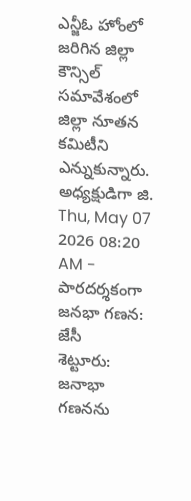ఎన్జీఓ హోంలో జరిగిన జిల్లా కౌన్సిల్ సమావేశంలో జిల్లా నూతన కమిటీని ఎన్నుకున్నారు. అధ్యక్షుడిగా జి.
Thu, May 07 2026 08:20 AM -
పారదర్శకంగా జనభా గణన: జేసీ
శెట్టూరు: జనాభా గణనను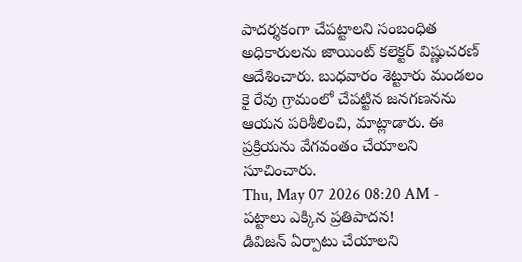పాదర్శకంగా చేపట్టాలని సంబంధిత అధికారులను జాయింట్ కలెక్టర్ విష్ణుచరణ్ ఆదేశించారు. బుధవారం శెట్టూరు మండలం కై రేవు గ్రామంలో చేపట్టిన జనగణనను ఆయన పరిశీలించి, మాట్లాడారు. ఈ ప్రక్రియను వేగవంతం చేయాలని సూచించారు.
Thu, May 07 2026 08:20 AM -
పట్టాలు ఎక్కిన ప్రతిపాదన!
డివిజన్ ఏర్పాటు చేయాలని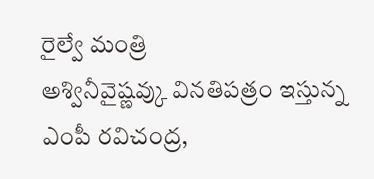రైల్వే మంత్రి
అశ్వినీవైష్ణవ్కు వినతిపత్రం ఇస్తున్న
ఎంపీ రవిచంద్ర,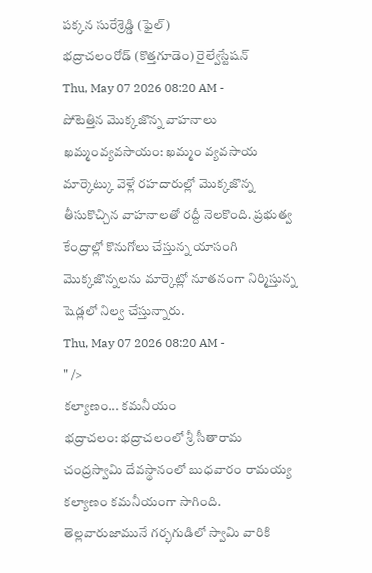పక్కన సురేశ్రెడ్డి (ఫైల్)
భద్రాచలంరోడ్ (కొత్తగూడెం) రైల్వేస్టేషన్
Thu, May 07 2026 08:20 AM -
పోటెత్తిన మొక్కజొన్న వాహనాలు
ఖమ్మంవ్యవసాయం: ఖమ్మం వ్యవసాయ మార్కెట్కు వెళ్లే రహదారుల్లో మొక్కజొన్న తీసుకొచ్చిన వాహనాలతో రద్దీ నెలకొంది. ప్రభుత్వ కేంద్రాల్లో కొనుగోలు చేస్తున్న యాసంగి మొక్కజొన్నలను మార్కెట్లో నూతనంగా నిర్మిస్తున్న షెడ్లలో నిల్వ చేస్తున్నారు.
Thu, May 07 2026 08:20 AM -
" />
కల్యాణం... కమనీయం
భద్రాచలం: భద్రాచలంలో శ్రీ సీతారామ చంద్రస్వామి దేవస్థానంలో బుధవారం రామయ్య కల్యాణం కమనీయంగా సాగింది. తెల్లవారుజామునే గర్భగుడిలో స్వామి వారికి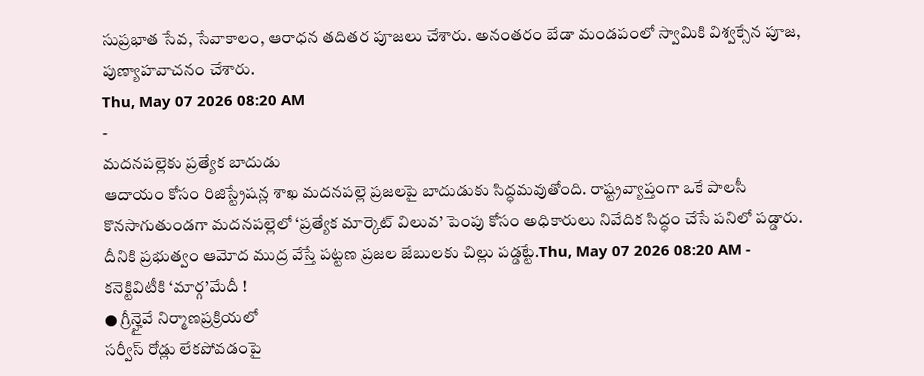సుప్రభాత సేవ, సేవాకాలం, ఆరాధన తదితర పూజలు చేశారు. అనంతరం బేడా మండపంలో స్వామికి విశ్వక్సేన పూజ, పుణ్యాహవాచనం చేశారు.
Thu, May 07 2026 08:20 AM
-
మదనపల్లెకు ప్రత్యేక బాదుడు
ఆదాయం కోసం రిజిస్ట్రేషన్ల శాఖ మదనపల్లె ప్రజలపై బాదుడుకు సిద్ధమవుతోంది. రాష్ట్రవ్యాప్తంగా ఒకే పాలసీ కొనసాగుతుండగా మదనపల్లెలో ‘ప్రత్యేక మార్కెట్ విలువ’ పెంపు కోసం అధికారులు నివేదిక సిద్ధం చేసే పనిలో పడ్డారు. దీనికి ప్రభుత్వం ఆమోద ముద్ర వేస్తే పట్టణ ప్రజల జేబులకు చిల్లు పడ్డట్టే.Thu, May 07 2026 08:20 AM -
కనెక్టివిటీకి ‘మార్గ’మేదీ !
● గ్రీన్హైవే నిర్మాణప్రక్రియలో
సర్వీస్ రోడ్లు లేకపోవడంపై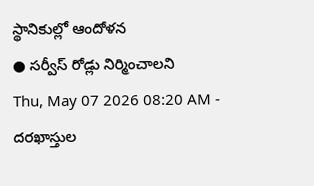స్థానికుల్లో ఆందోళన
● సర్వీస్ రోడ్లు నిర్మించాలని
Thu, May 07 2026 08:20 AM -
దరఖాస్తుల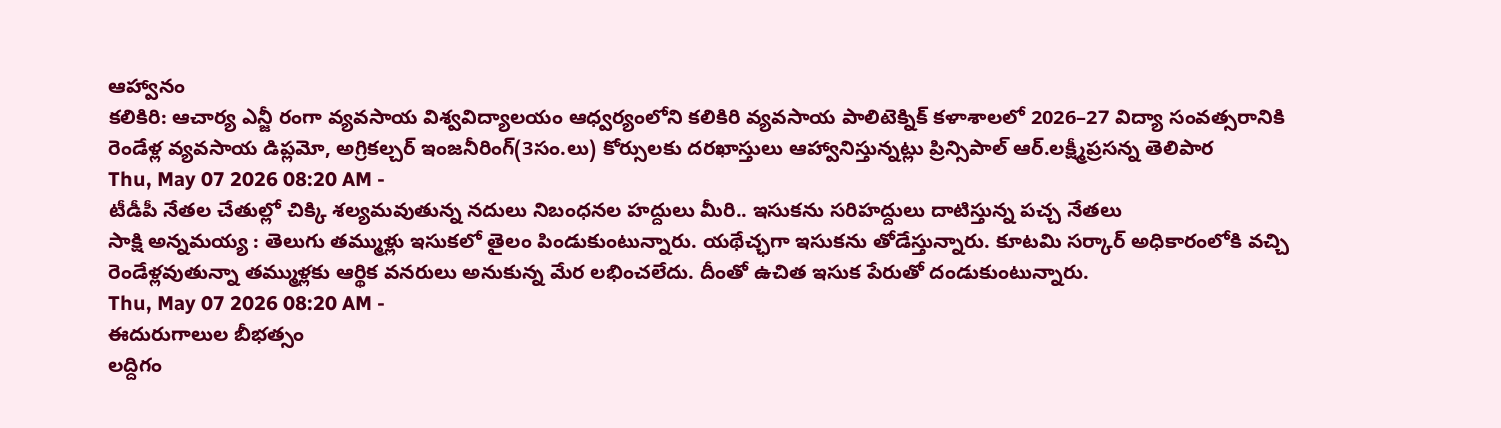ఆహ్వానం
కలికిరి: ఆచార్య ఎన్జీ రంగా వ్యవసాయ విశ్వవిద్యాలయం ఆధ్వర్యంలోని కలికిరి వ్యవసాయ పాలిటెక్నిక్ కళాశాలలో 2026–27 విద్యా సంవత్సరానికి రెండేళ్ల వ్యవసాయ డిప్లమో, అగ్రికల్చర్ ఇంజనీరింగ్(3సం.లు) కోర్సులకు దరఖాస్తులు ఆహ్వానిస్తున్నట్లు ప్రిన్సిపాల్ ఆర్.లక్ష్మీప్రసన్న తెలిపార
Thu, May 07 2026 08:20 AM -
టీడీపీ నేతల చేతుల్లో చిక్కి శల్యమవుతున్న నదులు నిబంధనల హద్దులు మీరి.. ఇసుకను సరిహద్దులు దాటిస్తున్న పచ్చ నేతలు
సాక్షి అన్నమయ్య : తెలుగు తమ్ముళ్లు ఇసుకలో తైలం పిండుకుంటున్నారు. యథేచ్ఛగా ఇసుకను తోడేస్తున్నారు. కూటమి సర్కార్ అధికారంలోకి వచ్చి రెండేళ్లవుతున్నా తమ్ముళ్లకు ఆర్థిక వనరులు అనుకున్న మేర లభించలేదు. దీంతో ఉచిత ఇసుక పేరుతో దండుకుంటున్నారు.
Thu, May 07 2026 08:20 AM -
ఈదురుగాలుల బీభత్సం
లద్దిగం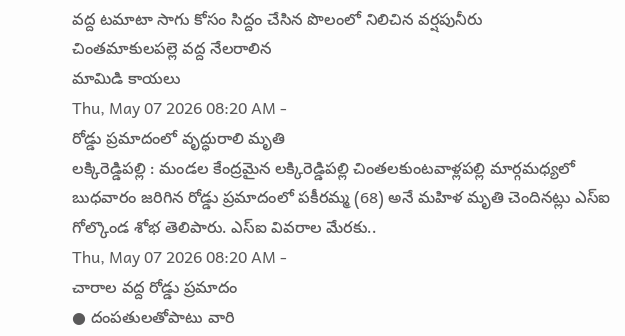వద్ద టమాటా సాగు కోసం సిద్దం చేసిన పొలంలో నిలిచిన వర్షపునీరు
చింతమాకులపల్లె వద్ద నేలరాలిన
మామిడి కాయలు
Thu, May 07 2026 08:20 AM -
రోడ్డు ప్రమాదంలో వృద్ధురాలి మృతి
లక్కిరెడ్డిపల్లి : మండల కేంద్రమైన లక్కిరెడ్డిపల్లి చింతలకుంటవాళ్లపల్లి మార్గమధ్యలో బుధవారం జరిగిన రోడ్డు ప్రమాదంలో పకీరమ్మ (68) అనే మహిళ మృతి చెందినట్లు ఎస్ఐ గోల్కొండ శోభ తెలిపారు. ఎస్ఐ వివరాల మేరకు..
Thu, May 07 2026 08:20 AM -
చారాల వద్ద రోడ్డు ప్రమాదం
● దంపతులతోపాటు వారి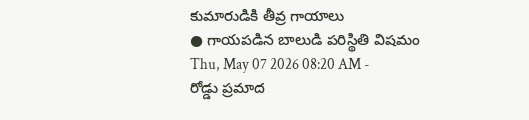కుమారుడికి తీవ్ర గాయాలు
● గాయపడిన బాలుడి పరిస్థితి విషమం
Thu, May 07 2026 08:20 AM -
రోడ్డు ప్రమాద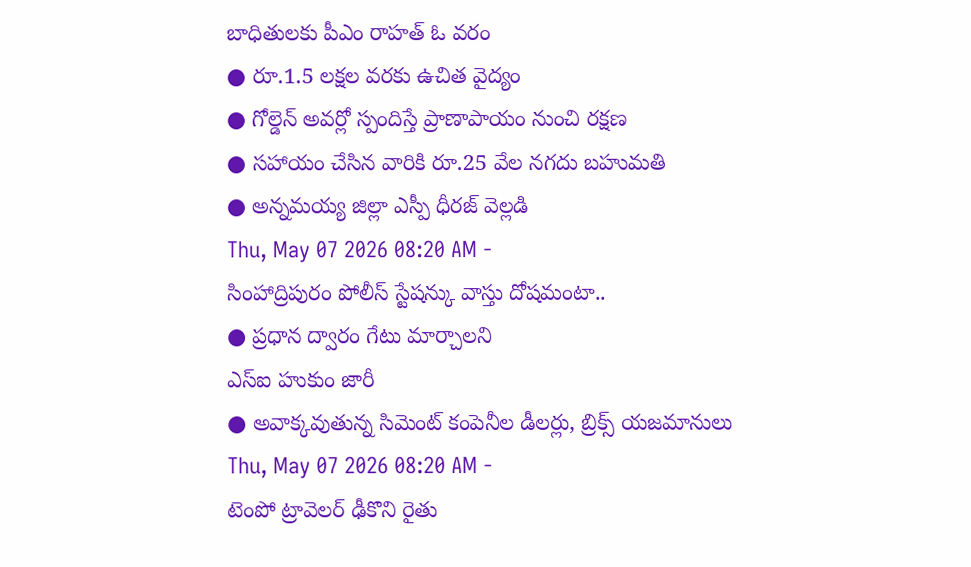బాధితులకు పీఎం రాహత్ ఓ వరం
● రూ.1.5 లక్షల వరకు ఉచిత వైద్యం
● గోల్డెన్ అవర్లో స్పందిస్తే ప్రాణాపాయం నుంచి రక్షణ
● సహాయం చేసిన వారికి రూ.25 వేల నగదు బహుమతి
● అన్నమయ్య జిల్లా ఎస్పీ ధీరజ్ వెల్లడి
Thu, May 07 2026 08:20 AM -
సింహాద్రిపురం పోలీస్ స్టేషన్కు వాస్తు దోషమంటా..
● ప్రధాన ద్వారం గేటు మార్చాలని
ఎస్ఐ హుకుం జారీ
● అవాక్కవుతున్న సిమెంట్ కంపెనీల డీలర్లు, బ్రిక్స్ యజమానులు
Thu, May 07 2026 08:20 AM -
టెంపో ట్రావెలర్ ఢీకొని రైతు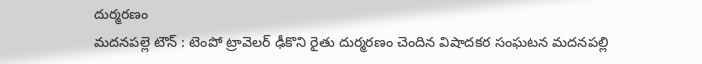దుర్మరణం
మదనపల్లె టౌన్ : టెంపో ట్రావెలర్ ఢీకొని రైతు దుర్మరణం చెందిన విషాదకర సంఘటన మదనపల్లి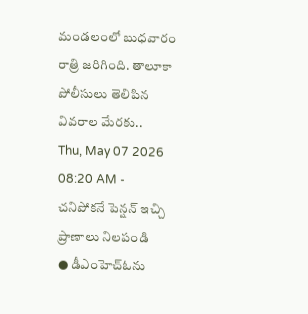మండలంలో బుధవారం రాత్రి జరిగింది. తాలూకా పోలీసులు తెలిపిన వివరాల మేరకు..
Thu, May 07 2026 08:20 AM -
చనిపోకనే పెన్షన్ ఇచ్చి ప్రాణాలు నిలపండి
● డీఎంహెచ్ఓను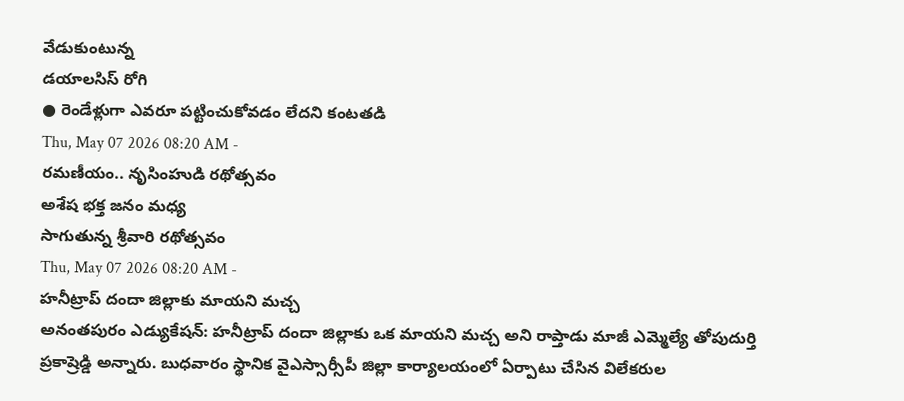వేడుకుంటున్న
డయాలసిస్ రోగి
● రెండేళ్లుగా ఎవరూ పట్టించుకోవడం లేదని కంటతడి
Thu, May 07 2026 08:20 AM -
రమణీయం.. నృసింహుడి రథోత్సవం
అశేష భక్త జనం మధ్య
సాగుతున్న శ్రీవారి రథోత్సవం
Thu, May 07 2026 08:20 AM -
హనీట్రాప్ దందా జిల్లాకు మాయని మచ్చ
అనంతపురం ఎడ్యుకేషన్: హనీట్రాప్ దందా జిల్లాకు ఒక మాయని మచ్చ అని రాప్తాడు మాజీ ఎమ్మెల్యే తోపుదుర్తి ప్రకాష్రెడ్డి అన్నారు. బుధవారం స్థానిక వైఎస్సార్సీపీ జిల్లా కార్యాలయంలో ఏర్పాటు చేసిన విలేకరుల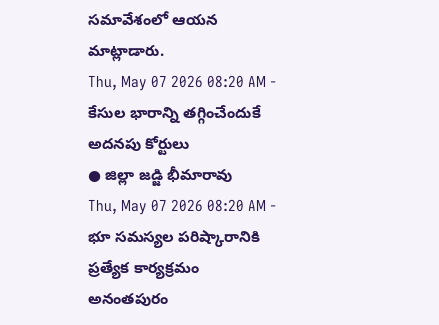సమావేశంలో ఆయన మాట్లాడారు.
Thu, May 07 2026 08:20 AM -
కేసుల భారాన్ని తగ్గించేందుకే అదనపు కోర్టులు
● జిల్లా జడ్జి భీమారావు
Thu, May 07 2026 08:20 AM -
భూ సమస్యల పరిష్కారానికి ప్రత్యేక కార్యక్రమం
అనంతపురం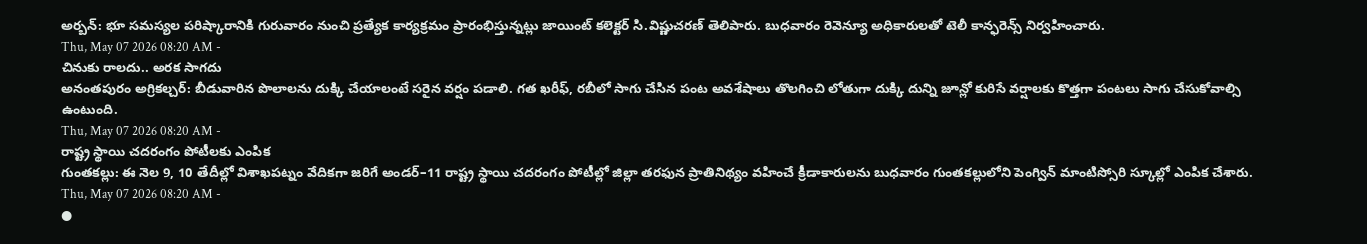అర్బన్: భూ సమస్యల పరిష్కారానికి గురువారం నుంచి ప్రత్యేక కార్యక్రమం ప్రారంభిస్తున్నట్లు జాయింట్ కలెక్టర్ సి.విష్ణుచరణ్ తెలిపారు. బుధవారం రెవెన్యూ అధికారులతో టెలీ కాన్ఫరెన్స్ నిర్వహించారు.
Thu, May 07 2026 08:20 AM -
చినుకు రాలదు.. అరక సాగదు
అనంతపురం అగ్రికల్చర్: బీడువారిన పొలాలను దుక్కి చేయాలంటే సరైన వర్షం పడాలి. గత ఖరీఫ్, రబీలో సాగు చేసిన పంట అవశేషాలు తొలగించి లోతుగా దుక్కి దున్ని జూన్లో కురిసే వర్షాలకు కొత్తగా పంటలు సాగు చేసుకోవాల్సి ఉంటుంది.
Thu, May 07 2026 08:20 AM -
రాష్ట్ర స్థాయి చదరంగం పోటీలకు ఎంపిక
గుంతకల్లు: ఈ నెల 9, 10 తేదీల్లో విశాఖపట్నం వేదికగా జరిగే అండర్–11 రాష్ట్ర స్థాయి చదరంగం పోటీల్లో జిల్లా తరఫున ప్రాతినిథ్యం వహించే క్రీడాకారులను బుధవారం గుంతకల్లులోని పెంగ్విన్ మాంటిస్సోరి స్కూల్లో ఎంపిక చేశారు.
Thu, May 07 2026 08:20 AM -
●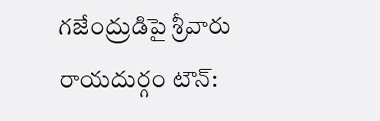గజేంద్రుడిపై శ్రీవారు
రాయదుర్గం టౌన్: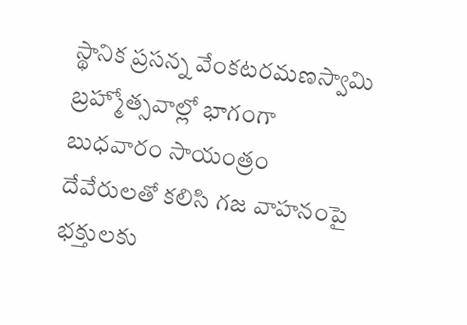స్థానిక ప్రసన్న వేంకటరమణస్వామి బ్రహ్మోత్సవాల్లో భాగంగా బుధవారం సాయంత్రం దేవేరులతో కలిసి గజ వాహనంపై భక్తులకు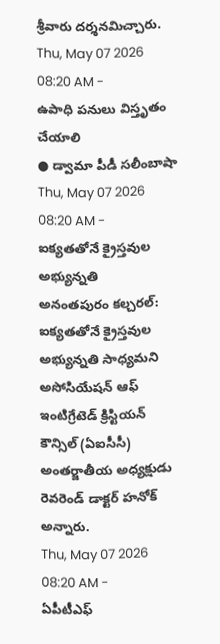శ్రీవారు దర్శనమిచ్చారు.
Thu, May 07 2026 08:20 AM -
ఉపాధి పనులు విస్తృతం చేయాలి
● డ్వామా పీడీ సలీంబాషా
Thu, May 07 2026 08:20 AM -
ఐక్యతతోనే క్రైస్తవుల అభ్యున్నతి
అనంతపురం కల్చరల్: ఐక్యతతోనే క్రైస్తవుల అభ్యున్నతి సాధ్యమని అసోసియేషన్ ఆఫ్ ఇంటిగ్రేటెడ్ క్రిస్టియన్ కౌన్సిల్ (ఏఐసీసీ) అంతర్జాతీయ అధ్యక్షుడు రెవరెండ్ డాక్టర్ హనోక్ అన్నారు.
Thu, May 07 2026 08:20 AM -
ఏపీటీఎఫ్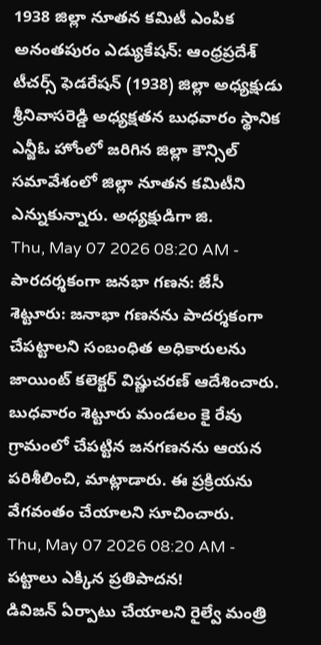1938 జిల్లా నూతన కమిటీ ఎంపిక
అనంతపురం ఎడ్యుకేషన్: ఆంధ్రప్రదేశ్ టీచర్స్ ఫెడరేషన్ (1938) జిల్లా అధ్యక్షుడు శ్రీనివాసరెడ్డి అధ్యక్షతన బుధవారం స్థానిక ఎన్జీఓ హోంలో జరిగిన జిల్లా కౌన్సిల్ సమావేశంలో జిల్లా నూతన కమిటీని ఎన్నుకున్నారు. అధ్యక్షుడిగా జి.
Thu, May 07 2026 08:20 AM -
పారదర్శకంగా జనభా గణన: జేసీ
శెట్టూరు: జనాభా గణనను పాదర్శకంగా చేపట్టాలని సంబంధిత అధికారులను జాయింట్ కలెక్టర్ విష్ణుచరణ్ ఆదేశించారు. బుధవారం శెట్టూరు మండలం కై రేవు గ్రామంలో చేపట్టిన జనగణనను ఆయన పరిశీలించి, మాట్లాడారు. ఈ ప్రక్రియను వేగవంతం చేయాలని సూచించారు.
Thu, May 07 2026 08:20 AM -
పట్టాలు ఎక్కిన ప్రతిపాదన!
డివిజన్ ఏర్పాటు చేయాలని రైల్వే మంత్రి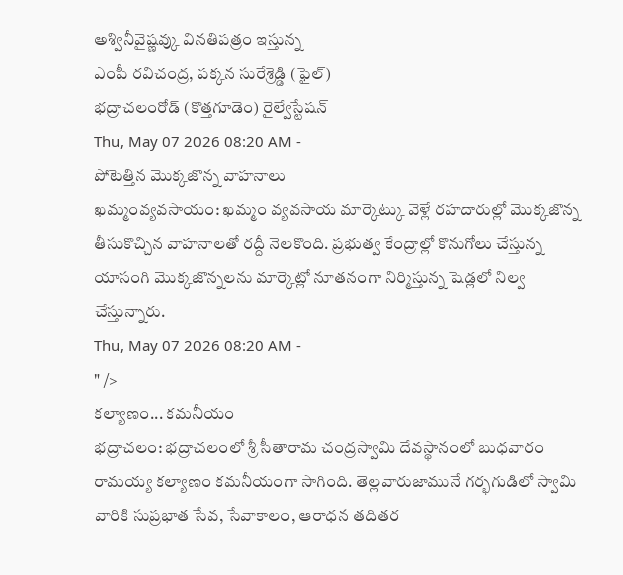అశ్వినీవైష్ణవ్కు వినతిపత్రం ఇస్తున్న
ఎంపీ రవిచంద్ర, పక్కన సురేశ్రెడ్డి (ఫైల్)
భద్రాచలంరోడ్ (కొత్తగూడెం) రైల్వేస్టేషన్
Thu, May 07 2026 08:20 AM -
పోటెత్తిన మొక్కజొన్న వాహనాలు
ఖమ్మంవ్యవసాయం: ఖమ్మం వ్యవసాయ మార్కెట్కు వెళ్లే రహదారుల్లో మొక్కజొన్న తీసుకొచ్చిన వాహనాలతో రద్దీ నెలకొంది. ప్రభుత్వ కేంద్రాల్లో కొనుగోలు చేస్తున్న యాసంగి మొక్కజొన్నలను మార్కెట్లో నూతనంగా నిర్మిస్తున్న షెడ్లలో నిల్వ చేస్తున్నారు.
Thu, May 07 2026 08:20 AM -
" />
కల్యాణం... కమనీయం
భద్రాచలం: భద్రాచలంలో శ్రీ సీతారామ చంద్రస్వామి దేవస్థానంలో బుధవారం రామయ్య కల్యాణం కమనీయంగా సాగింది. తెల్లవారుజామునే గర్భగుడిలో స్వామి వారికి సుప్రభాత సేవ, సేవాకాలం, ఆరాధన తదితర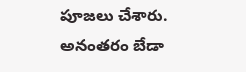పూజలు చేశారు. అనంతరం బేడా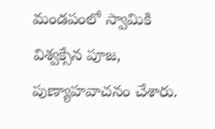మండపంలో స్వామికి విశ్వక్సేన పూజ, పుణ్యాహవాచనం చేశారు.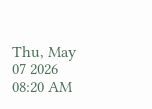Thu, May 07 2026 08:20 AM